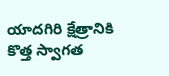యాదగిరి క్షేత్రానికి కొత్త స్వాగత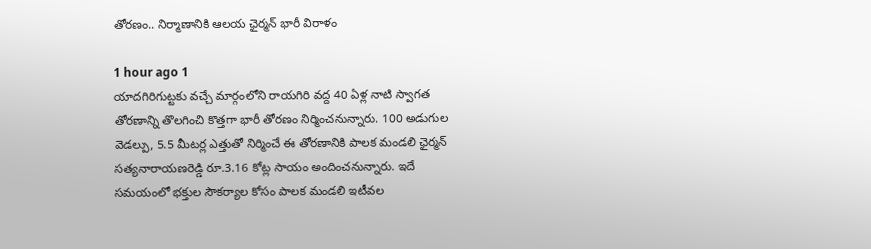తోరణం.. నిర్మాణానికి ఆలయ ఛైర్మన్ భారీ విరాళం

1 hour ago 1
యాదగిరిగుట్టకు వచ్చే మార్గంలోని రాయగిరి వద్ద 40 ఏళ్ల నాటి స్వాగత తోరణాన్ని తొలగించి కొత్తగా భారీ తోరణం నిర్మించనున్నారు. 100 అడుగుల వెడల్పు, 5.5 మీటర్ల ఎత్తుతో నిర్మించే ఈ తోరణానికి పాలక మండలి ఛైర్మన్‌ సత్యనారాయణరెడ్డి రూ.3.16 కోట్ల సాయం అందించనున్నారు. ఇదే సమయంలో భక్తుల సౌకర్యాల కోసం పాలక మండలి ఇటీవల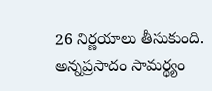26 నిర్ణయాలు తీసుకుంది. అన్నప్రసాదం సామర్థ్యం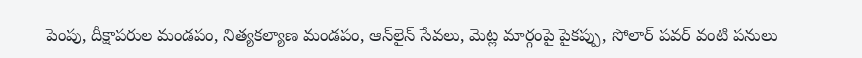పెంపు, దీక్షాపరుల మండపం, నిత్యకల్యాణ మండపం, ఆన్‌లైన్‌ సేవలు, మెట్ల మార్గంపై పైకప్పు, సోలార్‌ పవర్‌ వంటి పనులు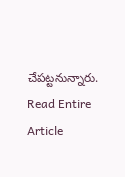చేపట్టనున్నారు.
Read Entire Article